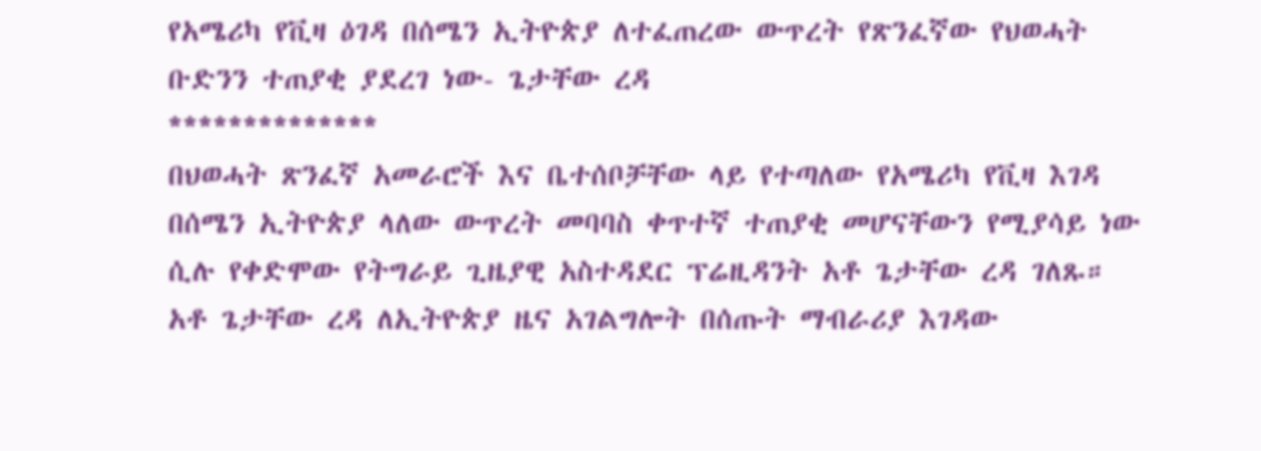የአሜሪካ የቪዛ ዕገዳ በሰሜን ኢትዮጵያ ለተፈጠረው ውጥረት የጽንፈኛው የህወሓት ቡድንን ተጠያቂ ያደረገ ነው- ጌታቸው ረዳ
**************
በህወሓት ጽንፈኛ አመራሮች እና ቤተሰቦቻቸው ላይ የተጣለው የአሜሪካ የቪዛ እገዳ በሰሜን ኢትዮጵያ ላለው ውጥረት መባባስ ቀጥተኛ ተጠያቂ መሆናቸውን የሚያሳይ ነው ሲሉ የቀድሞው የትግራይ ጊዜያዊ አስተዳደር ፕሬዚዳንት አቶ ጌታቸው ረዳ ገለጹ።
አቶ ጌታቸው ረዳ ለኢትዮጵያ ዜና አገልግሎት በሰጡት ማብራሪያ እገዳው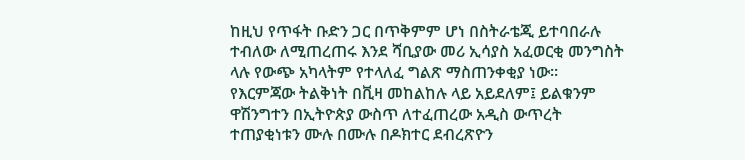ከዚህ የጥፋት ቡድን ጋር በጥቅምም ሆነ በስትራቴጂ ይተባበራሉ ተብለው ለሚጠረጠሩ እንደ ሻቢያው መሪ ኢሳያስ አፈወርቂ መንግስት ላሉ የውጭ አካላትም የተላለፈ ግልጽ ማስጠንቀቂያ ነው።
የእርምጃው ትልቅነት በቪዛ መከልከሉ ላይ አይደለም፤ ይልቁንም ዋሽንግተን በኢትዮጵያ ውስጥ ለተፈጠረው አዲስ ውጥረት ተጠያቂነቱን ሙሉ በሙሉ በዶክተር ደብረጽዮን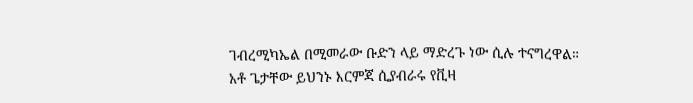ገብረሚካኤል በሚመራው ቡድን ላይ ማድረጉ ነው ሲሉ ተናግረዋል።
አቶ ጌታቸው ይህንኑ እርምጃ ሲያብራሩ የቪዛ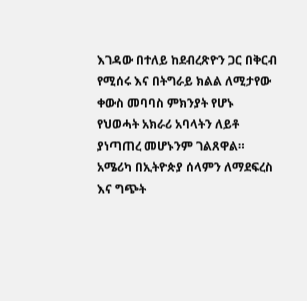እገዳው በተለይ ከደብረጽዮን ጋር በቅርብ የሚሰሩ እና በትግራይ ክልል ለሚታየው ቀውስ መባባስ ምክንያት የሆኑ የህወሓት አክራሪ አባላትን ለይቶ ያነጣጠረ መሆኑንም ገልጸዋል።
አሜሪካ በኢትዮጵያ ሰላምን ለማደፍረስ እና ግጭት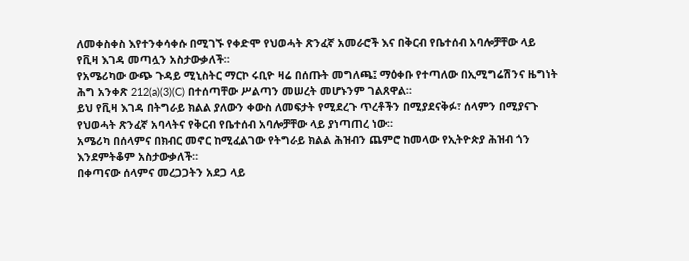ለመቀስቀስ እየተንቀሳቀሱ በሚገኙ የቀድሞ የህወሓት ጽንፈኛ አመራሮች እና በቅርብ የቤተሰብ አባሎቻቸው ላይ የቪዛ እገዳ መጣሏን አስታውቃለች።
የአሜሪካው ውጭ ጉዳይ ሚኒስትር ማርኮ ሩቢዮ ዛሬ በሰጡት መግለጫ፤ ማዕቀቡ የተጣለው በኢሚግሬሽንና ዜግነት ሕግ አንቀጽ 212(a)(3)(C) በተሰጣቸው ሥልጣን መሠረት መሆኑንም ገልጸዋል።
ይህ የቪዛ እገዳ በትግራይ ክልል ያለውን ቀውስ ለመፍታት የሚደረጉ ጥረቶችን በሚያደናቅፉ፣ ሰላምን በሚያናጉ የህወሓት ጽንፈኛ አባላትና የቅርብ የቤተሰብ አባሎቻቸው ላይ ያነጣጠረ ነው።
አሜሪካ በሰላምና በክብር መኖር ከሚፈልገው የትግራይ ክልል ሕዝብን ጨምሮ ከመላው የኢትዮጵያ ሕዝብ ጎን እንደምትቆም አስታውቃለች።
በቀጣናው ሰላምና መረጋጋትን አደጋ ላይ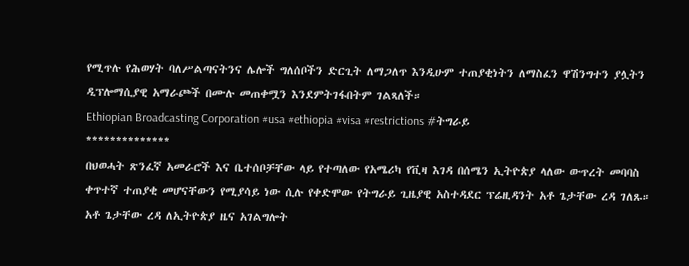የሚጥሉ የሕወሃት ባለሥልጣናትንና ሌሎች ግለሰቦችን ድርጊት ለማጋለጥ እንዲሁም ተጠያቂነትን ለማስፈን ዋሽንግተን ያሏትን ዲፕሎማሲያዊ አማራጮች በሙሉ መጠቀሟን እንደምትገፋበትም ገልጻለች።
Ethiopian Broadcasting Corporation #usa #ethiopia #visa #restrictions #ትግራይ
**************
በህወሓት ጽንፈኛ አመራሮች እና ቤተሰቦቻቸው ላይ የተጣለው የአሜሪካ የቪዛ እገዳ በሰሜን ኢትዮጵያ ላለው ውጥረት መባባስ ቀጥተኛ ተጠያቂ መሆናቸውን የሚያሳይ ነው ሲሉ የቀድሞው የትግራይ ጊዜያዊ አስተዳደር ፕሬዚዳንት አቶ ጌታቸው ረዳ ገለጹ።
አቶ ጌታቸው ረዳ ለኢትዮጵያ ዜና አገልግሎት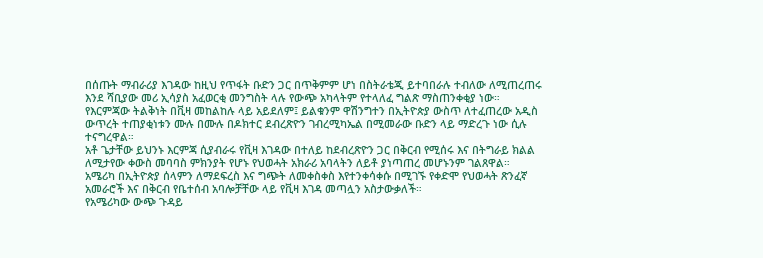በሰጡት ማብራሪያ እገዳው ከዚህ የጥፋት ቡድን ጋር በጥቅምም ሆነ በስትራቴጂ ይተባበራሉ ተብለው ለሚጠረጠሩ እንደ ሻቢያው መሪ ኢሳያስ አፈወርቂ መንግስት ላሉ የውጭ አካላትም የተላለፈ ግልጽ ማስጠንቀቂያ ነው።
የእርምጃው ትልቅነት በቪዛ መከልከሉ ላይ አይደለም፤ ይልቁንም ዋሽንግተን በኢትዮጵያ ውስጥ ለተፈጠረው አዲስ ውጥረት ተጠያቂነቱን ሙሉ በሙሉ በዶክተር ደብረጽዮን ገብረሚካኤል በሚመራው ቡድን ላይ ማድረጉ ነው ሲሉ ተናግረዋል።
አቶ ጌታቸው ይህንኑ እርምጃ ሲያብራሩ የቪዛ እገዳው በተለይ ከደብረጽዮን ጋር በቅርብ የሚሰሩ እና በትግራይ ክልል ለሚታየው ቀውስ መባባስ ምክንያት የሆኑ የህወሓት አክራሪ አባላትን ለይቶ ያነጣጠረ መሆኑንም ገልጸዋል።
አሜሪካ በኢትዮጵያ ሰላምን ለማደፍረስ እና ግጭት ለመቀስቀስ እየተንቀሳቀሱ በሚገኙ የቀድሞ የህወሓት ጽንፈኛ አመራሮች እና በቅርብ የቤተሰብ አባሎቻቸው ላይ የቪዛ እገዳ መጣሏን አስታውቃለች።
የአሜሪካው ውጭ ጉዳይ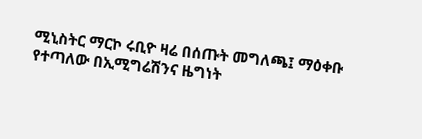ሚኒስትር ማርኮ ሩቢዮ ዛሬ በሰጡት መግለጫ፤ ማዕቀቡ የተጣለው በኢሚግሬሽንና ዜግነት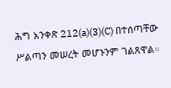ሕግ አንቀጽ 212(a)(3)(C) በተሰጣቸው ሥልጣን መሠረት መሆኑንም ገልጸዋል።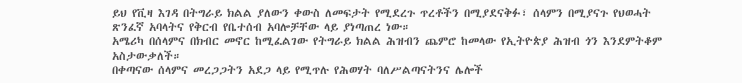ይህ የቪዛ እገዳ በትግራይ ክልል ያለውን ቀውስ ለመፍታት የሚደረጉ ጥረቶችን በሚያደናቅፉ፣ ሰላምን በሚያናጉ የህወሓት ጽንፈኛ አባላትና የቅርብ የቤተሰብ አባሎቻቸው ላይ ያነጣጠረ ነው።
አሜሪካ በሰላምና በክብር መኖር ከሚፈልገው የትግራይ ክልል ሕዝብን ጨምሮ ከመላው የኢትዮጵያ ሕዝብ ጎን እንደምትቆም አስታውቃለች።
በቀጣናው ሰላምና መረጋጋትን አደጋ ላይ የሚጥሉ የሕወሃት ባለሥልጣናትንና ሌሎች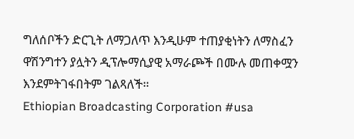ግለሰቦችን ድርጊት ለማጋለጥ እንዲሁም ተጠያቂነትን ለማስፈን ዋሽንግተን ያሏትን ዲፕሎማሲያዊ አማራጮች በሙሉ መጠቀሟን እንደምትገፋበትም ገልጻለች።
Ethiopian Broadcasting Corporation #usa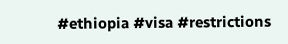#ethiopia #visa #restrictions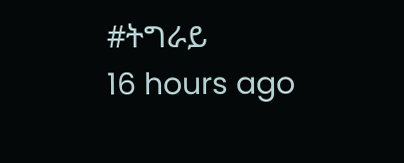#ትግራይ
16 hours ago